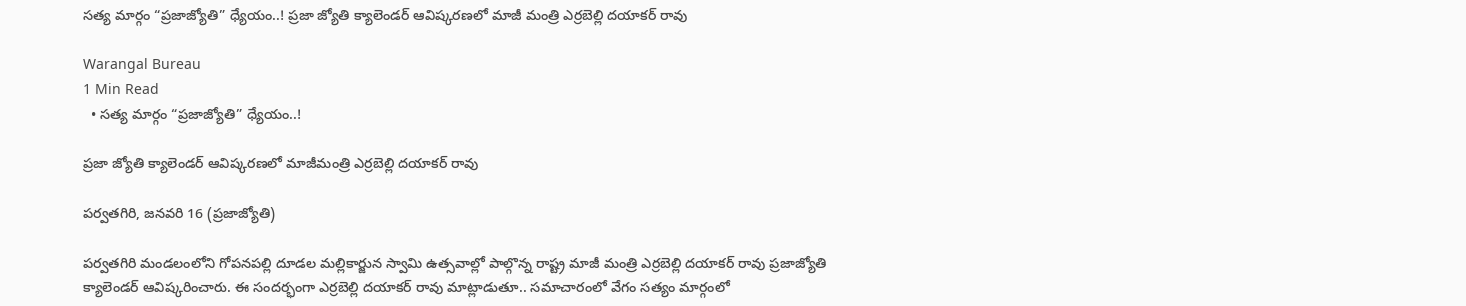సత్య మార్గం “ప్రజాజ్యోతి” ధ్యేయం..! ప్రజా జ్యోతి క్యాలెండర్ ఆవిష్కరణలో మాజీ మంత్రి ఎర్రబెల్లి దయాకర్ రావు

Warangal Bureau
1 Min Read
  • సత్య మార్గం “ప్రజాజ్యోతి” ధ్యేయం..!

ప్రజా జ్యోతి క్యాలెండర్ ఆవిష్కరణలో మాజీమంత్రి ఎర్రబెల్లి దయాకర్ రావు

పర్వతగిరి, జనవరి 16 (ప్రజాజ్యోతి)

పర్వతగిరి మండలంలోని గోపనపల్లి దూడల మల్లికార్జున స్వామి ఉత్సవాల్లో పాల్గొన్న రాష్ట్ర మాజీ మంత్రి ఎర్రబెల్లి దయాకర్ రావు ప్రజాజ్యోతి క్యాలెండర్ ఆవిష్కరించారు. ఈ సందర్భంగా ఎర్రబెల్లి దయాకర్ రావు మాట్లాడుతూ.. సమాచారంలో వేగం సత్యం మార్గంలో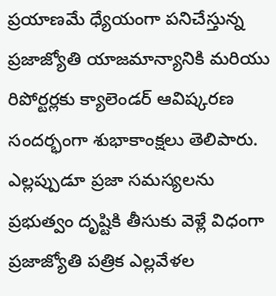ప్రయాణమే ధ్యేయంగా పనిచేస్తున్న ప్రజాజ్యోతి యాజమాన్యానికి మరియు రిపోర్టర్లకు క్యాలెండర్ ఆవిష్కరణ సందర్భంగా శుభాకాంక్షలు తెలిపారు. ఎల్లప్పుడూ ప్రజా సమస్యలను ప్రభుత్వం దృష్టికి తీసుకు వెళ్లే విధంగా ప్రజాజ్యోతి పత్రిక ఎల్లవేళల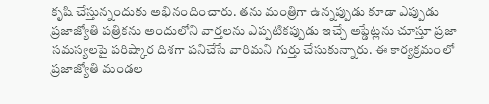కృషి చేస్తున్నందుకు అభినందించారు. తను మంత్రిగా ఉన్నప్పుడు కూడా ఎప్పుడు ప్రజాజ్యోతి పత్రికను అందులోని వార్తలను ఎప్పటికప్పుడు ఇచ్చే అప్డేట్లను చూస్తూ ప్రజా సమస్యలపై పరిష్కార దిశగా పనిచేసే వారిమని గుర్తు చేసుకున్నారు. ఈ కార్యక్రమంలో ప్రజాజ్యోతి మండల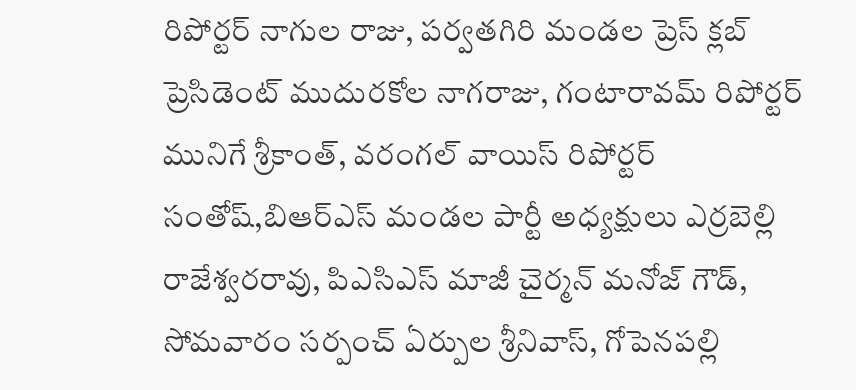రిపోర్టర్ నాగుల రాజు, పర్వతగిరి మండల ప్రెస్ క్లబ్ ప్రెసిడెంట్ ముదురకోల నాగరాజు, గంటారావమ్ రిపోర్టర్ మునిగే శ్రీకాంత్, వరంగల్ వాయిస్ రిపోర్టర్ సంతోష్,బిఆర్ఎస్ మండల పార్టీ అధ్యక్షులు ఎర్రబెల్లి రాజేశ్వరరావు, పిఎసిఎస్ మాజీ చైర్మన్ మనోజ్ గౌడ్, సోమవారం సర్పంచ్ ఏర్పుల శ్రీనివాస్, గోపెనపల్లి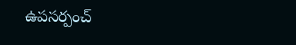ఉపసర్పంచ్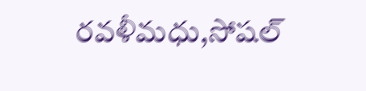రవళీమధు,సోషల్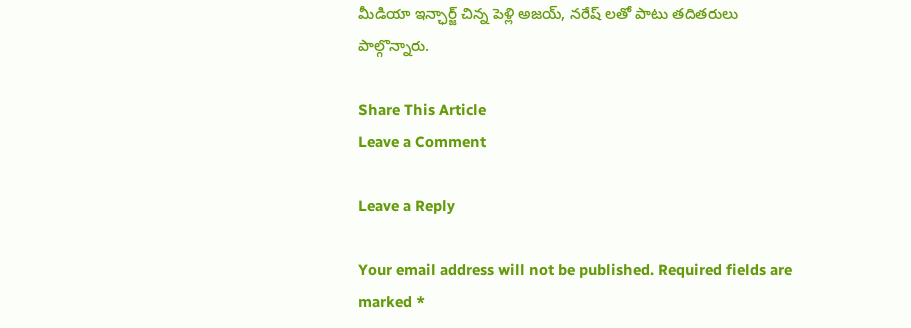మీడియా ఇన్ఛార్జ్ చిన్న పెళ్లి అజయ్, నరేష్ లతో పాటు తదితరులు పాల్గొన్నారు.

Share This Article
Leave a Comment

Leave a Reply

Your email address will not be published. Required fields are marked *